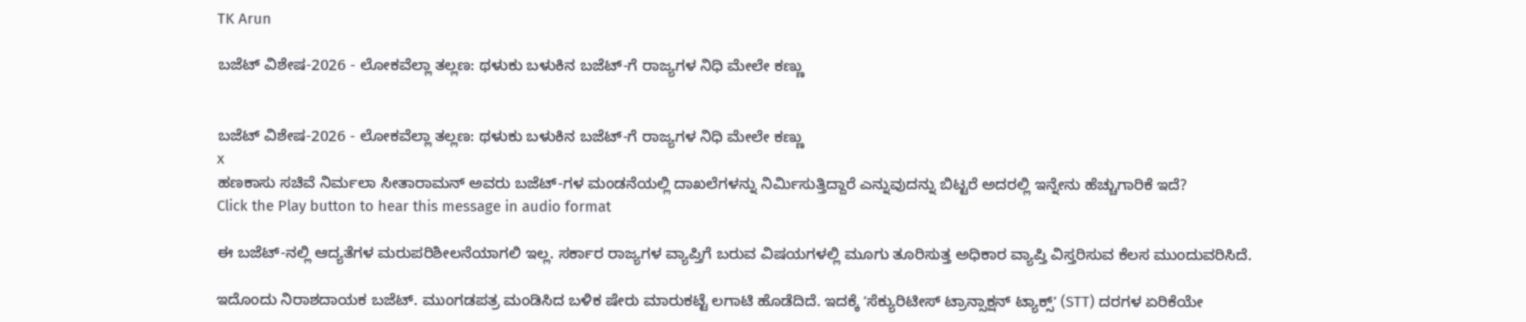TK Arun

ಬಜೆಟ್ ವಿಶೇಷ-2026 - ಲೋಕವೆಲ್ಲಾ ತಲ್ಲಣ: ಥಳುಕು ಬಳುಕಿನ ಬಜೆಟ್-ಗೆ ರಾಜ್ಯಗಳ ನಿಧಿ ಮೇಲೇ ಕಣ್ಣು


ಬಜೆಟ್ ವಿಶೇಷ-2026 - ಲೋಕವೆಲ್ಲಾ ತಲ್ಲಣ: ಥಳುಕು ಬಳುಕಿನ ಬಜೆಟ್-ಗೆ ರಾಜ್ಯಗಳ ನಿಧಿ ಮೇಲೇ ಕಣ್ಣು
x
ಹಣಕಾಸು ಸಚಿವೆ ನಿರ್ಮಲಾ ಸೀತಾರಾಮನ್ ಅವರು ಬಜೆಟ್-ಗಳ ಮಂಡನೆಯಲ್ಲಿ ದಾಖಲೆಗಳನ್ನು ನಿರ್ಮಿಸುತ್ತಿದ್ದಾರೆ ಎನ್ನುವುದನ್ನು ಬಿಟ್ಟರೆ ಅದರಲ್ಲಿ ಇನ್ನೇನು ಹೆಚ್ಚುಗಾರಿಕೆ ಇದೆ?
Click the Play button to hear this message in audio format

ಈ ಬಜೆಟ್-ನಲ್ಲಿ ಆದ್ಯತೆಗಳ ಮರುಪರಿಶೀಲನೆಯಾಗಲಿ ಇಲ್ಲ. ಸರ್ಕಾರ ರಾಜ್ಯಗಳ ವ್ಯಾಪ್ತಿಗೆ ಬರುವ ವಿಷಯಗಳಲ್ಲಿ ಮೂಗು ತೂರಿಸುತ್ತ ಅಧಿಕಾರ ವ್ಯಾಪ್ತಿ ವಿಸ್ತರಿಸುವ ಕೆಲಸ ಮುಂದುವರಿಸಿದೆ.

ಇದೊಂದು ನಿರಾಶದಾಯಕ ಬಜೆಟ್. ಮುಂಗಡಪತ್ರ ಮಂಡಿಸಿದ ಬಳಿಕ ಷೇರು ಮಾರುಕಟ್ಟೆ ಲಗಾಟಿ ಹೊಡೆದಿದೆ. ಇದಕ್ಕೆ ʼಸೆಕ್ಯುರಿಟೀಸ್ ಟ್ರಾನ್ಸಾಕ್ಷನ್ ಟ್ಯಾಕ್ಸ್ʼ (STT) ದರಗಳ ಏರಿಕೆಯೇ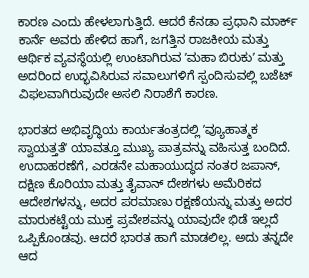ಕಾರಣ ಎಂದು ಹೇಳಲಾಗುತ್ತಿದೆ. ಆದರೆ ಕೆನಡಾ ಪ್ರಧಾನಿ ಮಾರ್ಕ್ ಕಾರ್ನೆ ಅವರು ಹೇಳಿದ ಹಾಗೆ, ಜಗತ್ತಿನ ರಾಜಕೀಯ ಮತ್ತು ಆರ್ಥಿಕ ವ್ಯವಸ್ಥೆಯಲ್ಲಿ ಉಂಟಾಗಿರುವ ʼಮಹಾ ಬಿರುಕುʼ ಮತ್ತು ಅದರಿಂದ ಉದ್ಭವಿಸಿರುವ ಸವಾಲುಗಳಿಗೆ ಸ್ಪಂದಿಸುವಲ್ಲಿ ಬಜೆಟ್ ವಿಫಲವಾಗಿರುವುದೇ ಅಸಲಿ ನಿರಾಶೆಗೆ ಕಾರಣ.

ಭಾರತದ ಅಭಿವೃದ್ಧಿಯ ಕಾರ್ಯತಂತ್ರದಲ್ಲಿ ʼವ್ಯೂಹಾತ್ಮಕ ಸ್ವಾಯತ್ತತೆʼ ಯಾವತ್ತೂ ಮುಖ್ಯ ಪಾತ್ರವನ್ನು ವಹಿಸುತ್ತ ಬಂದಿದೆ. ಉದಾಹರಣೆಗೆ, ಎರಡನೇ ಮಹಾಯುದ್ಧದ ನಂತರ ಜಪಾನ್, ದಕ್ಷಿಣ ಕೊರಿಯಾ ಮತ್ತು ತೈವಾನ್ ದೇಶಗಳು ಅಮೆರಿಕದ ಆದೇಶಗಳನ್ನು, ಅದರ ಪರಮಾಣು ರಕ್ಷಣೆಯನ್ನು ಮತ್ತು ಅದರ ಮಾರುಕಟ್ಟೆಯ ಮುಕ್ತ ಪ್ರವೇಶವನ್ನು ಯಾವುದೇ ಭಿಡೆ ಇಲ್ಲದೆ ಒಪ್ಪಿಕೊಂಡವು. ಆದರೆ ಭಾರತ ಹಾಗೆ ಮಾಡಲಿಲ್ಲ. ಅದು ತನ್ನದೇ ಆದ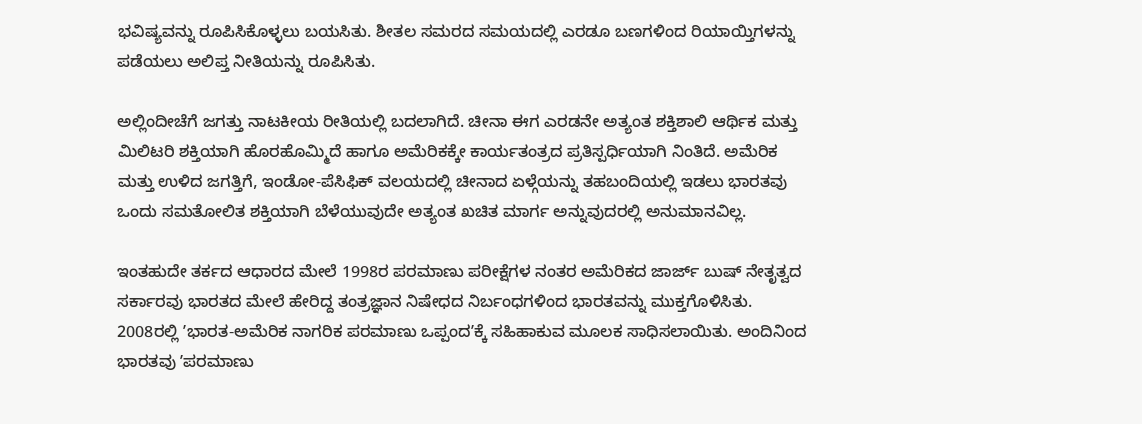ಭವಿಷ್ಯವನ್ನು ರೂಪಿಸಿಕೊಳ್ಳಲು ಬಯಸಿತು. ಶೀತಲ ಸಮರದ ಸಮಯದಲ್ಲಿ ಎರಡೂ ಬಣಗಳಿಂದ ರಿಯಾಯ್ತಿಗಳನ್ನು ಪಡೆಯಲು ಅಲಿಪ್ತ ನೀತಿಯನ್ನು ರೂಪಿಸಿತು.

ಅಲ್ಲಿಂದೀಚೆಗೆ ಜಗತ್ತು ನಾಟಕೀಯ ರೀತಿಯಲ್ಲಿ ಬದಲಾಗಿದೆ. ಚೀನಾ ಈಗ ಎರಡನೇ ಅತ್ಯಂತ ಶಕ್ತಿಶಾಲಿ ಆರ್ಥಿಕ ಮತ್ತು ಮಿಲಿಟರಿ ಶಕ್ತಿಯಾಗಿ ಹೊರಹೊಮ್ಮಿದೆ ಹಾಗೂ ಅಮೆರಿಕಕ್ಕೇ ಕಾರ್ಯತಂತ್ರದ ಪ್ರತಿಸ್ಪರ್ಧಿಯಾಗಿ ನಿಂತಿದೆ. ಅಮೆರಿಕ ಮತ್ತು ಉಳಿದ ಜಗತ್ತಿಗೆ, ಇಂಡೋ-ಪೆಸಿಫಿಕ್ ವಲಯದಲ್ಲಿ ಚೀನಾದ ಏಳ್ಗೆಯನ್ನು ತಹಬಂದಿಯಲ್ಲಿ ಇಡಲು ಭಾರತವು ಒಂದು ಸಮತೋಲಿತ ಶಕ್ತಿಯಾಗಿ ಬೆಳೆಯುವುದೇ ಅತ್ಯಂತ ಖಚಿತ ಮಾರ್ಗ ಅನ್ನುವುದರಲ್ಲಿ ಅನುಮಾನವಿಲ್ಲ.

ಇಂತಹುದೇ ತರ್ಕದ ಆಧಾರದ ಮೇಲೆ 1998ರ ಪರಮಾಣು ಪರೀಕ್ಷೆಗಳ ನಂತರ ಅಮೆರಿಕದ ಜಾರ್ಜ್ ಬುಷ್ ನೇತೃತ್ವದ ಸರ್ಕಾರವು ಭಾರತದ ಮೇಲೆ ಹೇರಿದ್ದ ತಂತ್ರಜ್ಞಾನ ನಿಷೇಧದ ನಿರ್ಬಂಧಗಳಿಂದ ಭಾರತವನ್ನು ಮುಕ್ತಗೊಳಿಸಿತು. 2008ರಲ್ಲಿ ʼಭಾರತ-ಅಮೆರಿಕ ನಾಗರಿಕ ಪರಮಾಣು ಒಪ್ಪಂದʼಕ್ಕೆ ಸಹಿಹಾಕುವ ಮೂಲಕ ಸಾಧಿಸಲಾಯಿತು. ಅಂದಿನಿಂದ ಭಾರತವು ʼಪರಮಾಣು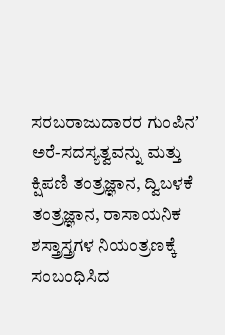ಸರಬರಾಜುದಾರರ ಗುಂಪಿನʼ ಅರೆ-ಸದಸ್ಯತ್ವವನ್ನು ಮತ್ತು ಕ್ಷಿಪಣಿ ತಂತ್ರಜ್ಞಾನ, ದ್ವಿಬಳಕೆ ತಂತ್ರಜ್ಞಾನ, ರಾಸಾಯನಿಕ ಶಸ್ತ್ರಾಸ್ತ್ರಗಳ ನಿಯಂತ್ರಣಕ್ಕೆ ಸಂಬಂಧಿಸಿದ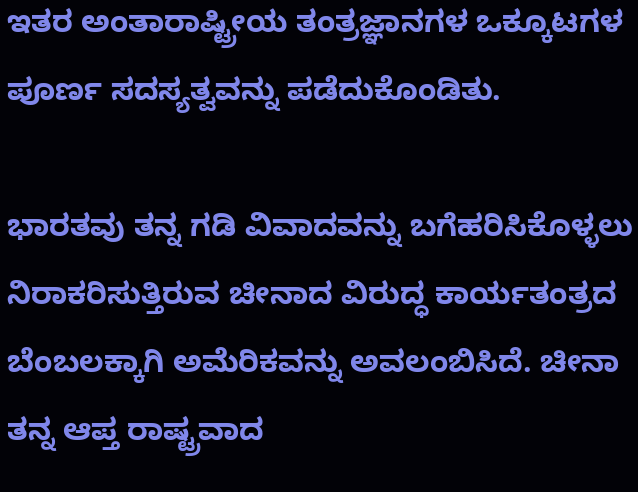ಇತರ ಅಂತಾರಾಷ್ಟ್ರೀಯ ತಂತ್ರಜ್ಞಾನಗಳ ಒಕ್ಕೂಟಗಳ ಪೂರ್ಣ ಸದಸ್ಯತ್ವವನ್ನು ಪಡೆದುಕೊಂಡಿತು.

ಭಾರತವು ತನ್ನ ಗಡಿ ವಿವಾದವನ್ನು ಬಗೆಹರಿಸಿಕೊಳ್ಳಲು ನಿರಾಕರಿಸುತ್ತಿರುವ ಚೀನಾದ ವಿರುದ್ಧ ಕಾರ್ಯತಂತ್ರದ ಬೆಂಬಲಕ್ಕಾಗಿ ಅಮೆರಿಕವನ್ನು ಅವಲಂಬಿಸಿದೆ. ಚೀನಾ ತನ್ನ ಆಪ್ತ ರಾಷ್ಟ್ರವಾದ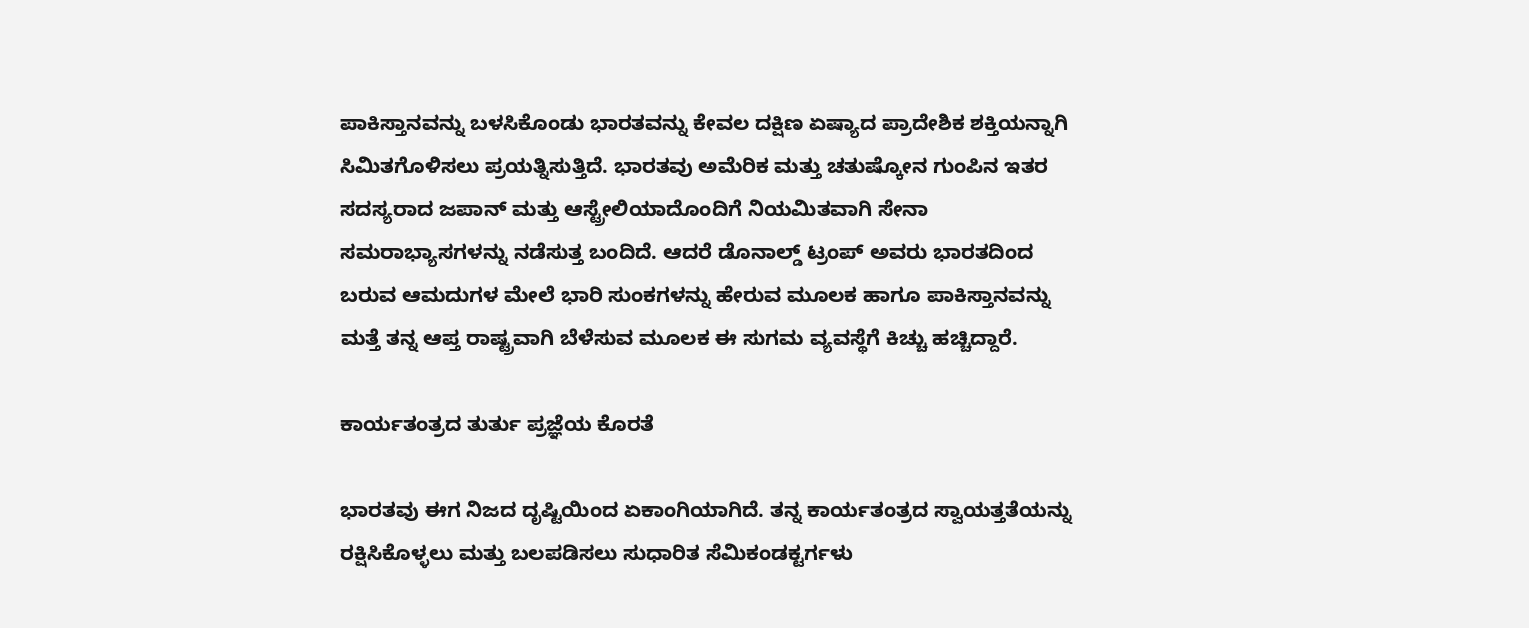ಪಾಕಿಸ್ತಾನವನ್ನು ಬಳಸಿಕೊಂಡು ಭಾರತವನ್ನು ಕೇವಲ ದಕ್ಷಿಣ ಏಷ್ಯಾದ ಪ್ರಾದೇಶಿಕ ಶಕ್ತಿಯನ್ನಾಗಿ ಸಿಮಿತಗೊಳಿಸಲು ಪ್ರಯತ್ನಿಸುತ್ತಿದೆ. ಭಾರತವು ಅಮೆರಿಕ ಮತ್ತು ಚತುಷ್ಕೋನ ಗುಂಪಿನ ಇತರ ಸದಸ್ಯರಾದ ಜಪಾನ್ ಮತ್ತು ಆಸ್ಟ್ರೇಲಿಯಾದೊಂದಿಗೆ ನಿಯಮಿತವಾಗಿ ಸೇನಾ ಸಮರಾಭ್ಯಾಸಗಳನ್ನು ನಡೆಸುತ್ತ ಬಂದಿದೆ. ಆದರೆ ಡೊನಾಲ್ಡ್ ಟ್ರಂಪ್ ಅವರು ಭಾರತದಿಂದ ಬರುವ ಆಮದುಗಳ ಮೇಲೆ ಭಾರಿ ಸುಂಕಗಳನ್ನು ಹೇರುವ ಮೂಲಕ ಹಾಗೂ ಪಾಕಿಸ್ತಾನವನ್ನು ಮತ್ತೆ ತನ್ನ ಆಪ್ತ ರಾಷ್ಟ್ರವಾಗಿ ಬೆಳೆಸುವ ಮೂಲಕ ಈ ಸುಗಮ ವ್ಯವಸ್ಥೆಗೆ ಕಿಚ್ಚು ಹಚ್ಚಿದ್ದಾರೆ.

ಕಾರ್ಯತಂತ್ರದ ತುರ್ತು ಪ್ರಜ್ಞೆಯ ಕೊರತೆ

ಭಾರತವು ಈಗ ನಿಜದ ದೃಷ್ಟಿಯಿಂದ ಏಕಾಂಗಿಯಾಗಿದೆ. ತನ್ನ ಕಾರ್ಯತಂತ್ರದ ಸ್ವಾಯತ್ತತೆಯನ್ನು ರಕ್ಷಿಸಿಕೊಳ್ಳಲು ಮತ್ತು ಬಲಪಡಿಸಲು ಸುಧಾರಿತ ಸೆಮಿಕಂಡಕ್ಟರ್ಗಳು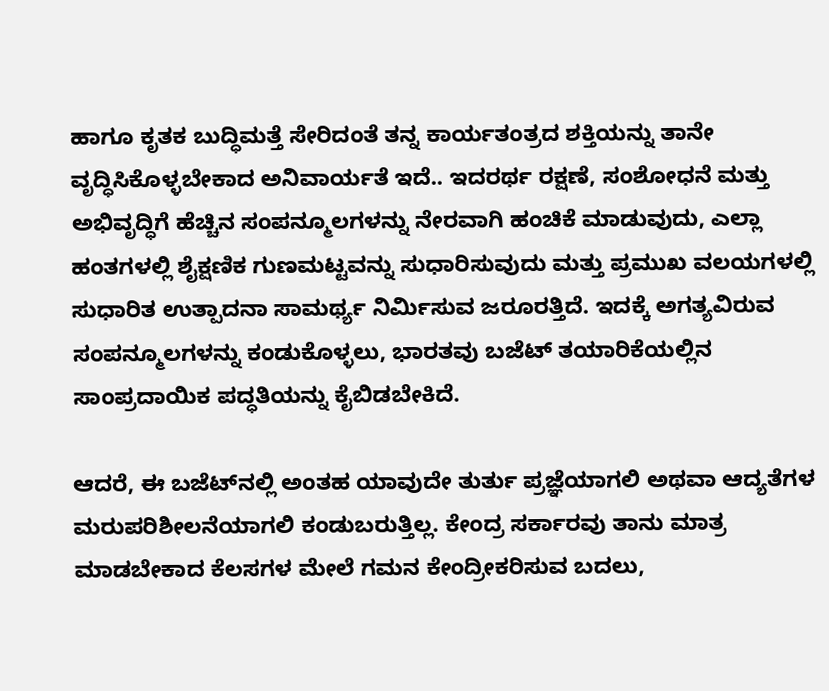ಹಾಗೂ ಕೃತಕ ಬುದ್ಧಿಮತ್ತೆ ಸೇರಿದಂತೆ ತನ್ನ ಕಾರ್ಯತಂತ್ರದ ಶಕ್ತಿಯನ್ನು ತಾನೇ ವೃದ್ಧಿಸಿಕೊಳ್ಳಬೇಕಾದ ಅನಿವಾರ್ಯತೆ ಇದೆ.. ಇದರರ್ಥ ರಕ್ಷಣೆ, ಸಂಶೋಧನೆ ಮತ್ತು ಅಭಿವೃದ್ಧಿಗೆ ಹೆಚ್ಚಿನ ಸಂಪನ್ಮೂಲಗಳನ್ನು ನೇರವಾಗಿ ಹಂಚಿಕೆ ಮಾಡುವುದು, ಎಲ್ಲಾ ಹಂತಗಳಲ್ಲಿ ಶೈಕ್ಷಣಿಕ ಗುಣಮಟ್ಟವನ್ನು ಸುಧಾರಿಸುವುದು ಮತ್ತು ಪ್ರಮುಖ ವಲಯಗಳಲ್ಲಿ ಸುಧಾರಿತ ಉತ್ಪಾದನಾ ಸಾಮರ್ಥ್ಯ ನಿರ್ಮಿಸುವ ಜರೂರತ್ತಿದೆ. ಇದಕ್ಕೆ ಅಗತ್ಯವಿರುವ ಸಂಪನ್ಮೂಲಗಳನ್ನು ಕಂಡುಕೊಳ್ಳಲು, ಭಾರತವು ಬಜೆಟ್ ತಯಾರಿಕೆಯಲ್ಲಿನ ಸಾಂಪ್ರದಾಯಿಕ ಪದ್ಧತಿಯನ್ನು ಕೈಬಿಡಬೇಕಿದೆ.

ಆದರೆ, ಈ ಬಜೆಟ್‌ನಲ್ಲಿ ಅಂತಹ ಯಾವುದೇ ತುರ್ತು ಪ್ರಜ್ಞೆಯಾಗಲಿ ಅಥವಾ ಆದ್ಯತೆಗಳ ಮರುಪರಿಶೀಲನೆಯಾಗಲಿ ಕಂಡುಬರುತ್ತಿಲ್ಲ. ಕೇಂದ್ರ ಸರ್ಕಾರವು ತಾನು ಮಾತ್ರ ಮಾಡಬೇಕಾದ ಕೆಲಸಗಳ ಮೇಲೆ ಗಮನ ಕೇಂದ್ರೀಕರಿಸುವ ಬದಲು,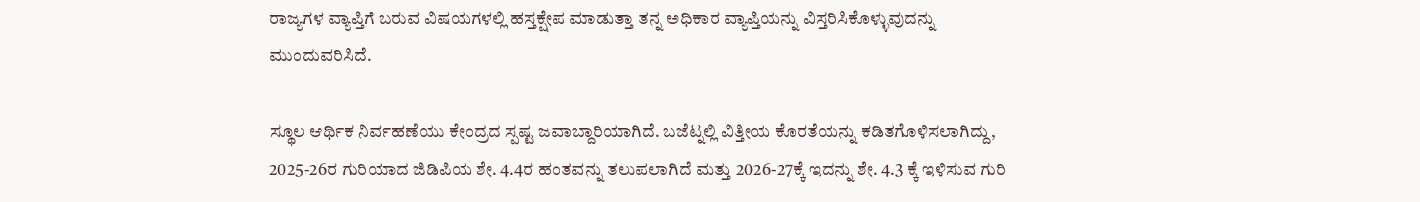ರಾಜ್ಯಗಳ ವ್ಯಾಪ್ತಿಗೆ ಬರುವ ವಿಷಯಗಳಲ್ಲಿ ಹಸ್ತಕ್ಷೇಪ ಮಾಡುತ್ತಾ ತನ್ನ ಅಧಿಕಾರ ವ್ಯಾಪ್ತಿಯನ್ನು ವಿಸ್ತರಿಸಿಕೊಳ್ಳುವುದನ್ನು ಮುಂದುವರಿಸಿದೆ.

ಸ್ಥೂಲ ಆರ್ಥಿಕ ನಿರ್ವಹಣೆಯು ಕೇಂದ್ರದ ಸ್ಪಷ್ಟ ಜವಾಬ್ದಾರಿಯಾಗಿದೆ. ಬಜೆಟ್ನಲ್ಲಿ ವಿತ್ತೀಯ ಕೊರತೆಯನ್ನು ಕಡಿತಗೊಳಿಸಲಾಗಿದ್ದು, 2025-26ರ ಗುರಿಯಾದ ಜಿಡಿಪಿಯ ಶೇ. 4.4ರ ಹಂತವನ್ನು ತಲುಪಲಾಗಿದೆ ಮತ್ತು 2026-27ಕ್ಕೆ ಇದನ್ನು ಶೇ. 4.3 ಕ್ಕೆ ಇಳಿಸುವ ಗುರಿ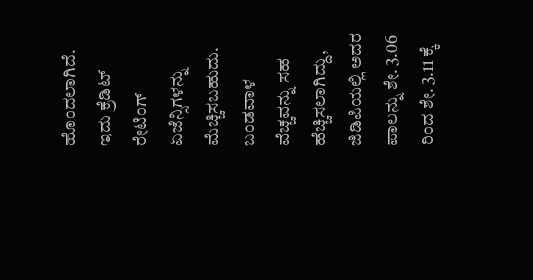ಹೊಂದಲಾಗಿದೆ. ಇದು ಕ್ರೆಡಿಟ್ ರೇಟಿಂಗ್ ಏಜೆನ್ಸಿಗಳನ್ನು ಮೆಚ್ಚಿಸಬಹುದು. ಬಂಡವಾಳ ವೆಚ್ಚವನ್ನು ಸಹ ಹೆಚ್ಚಿಸಲಾಗಿದ್ದು, ಜಿಡಿಪಿಯಲ್ಲಿ ಅದರ ಪಾಲನ್ನು ಶೇ. 3.06 ರಿಂದ ಶೇ. 3.11 ಕ್ಕೆ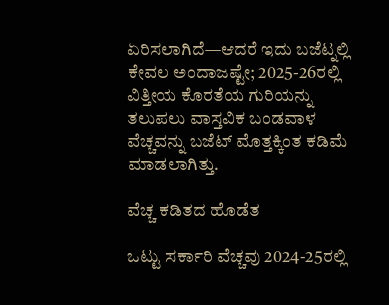ಏರಿಸಲಾಗಿದೆ—ಆದರೆ ಇದು ಬಜೆಟ್ನಲ್ಲಿ ಕೇವಲ ಅಂದಾಜಷ್ಟೇ; 2025-26ರಲ್ಲಿ ವಿತ್ತೀಯ ಕೊರತೆಯ ಗುರಿಯನ್ನು ತಲುಪಲು ವಾಸ್ತವಿಕ ಬಂಡವಾಳ ವೆಚ್ಚವನ್ನು ಬಜೆಟ್ ಮೊತ್ತಕ್ಕಿಂತ ಕಡಿಮೆ ಮಾಡಲಾಗಿತ್ತು.

ವೆಚ್ಚ ಕಡಿತದ ಹೊಡೆತ

ಒಟ್ಟು ಸರ್ಕಾರಿ ವೆಚ್ಚವು 2024-25ರಲ್ಲಿ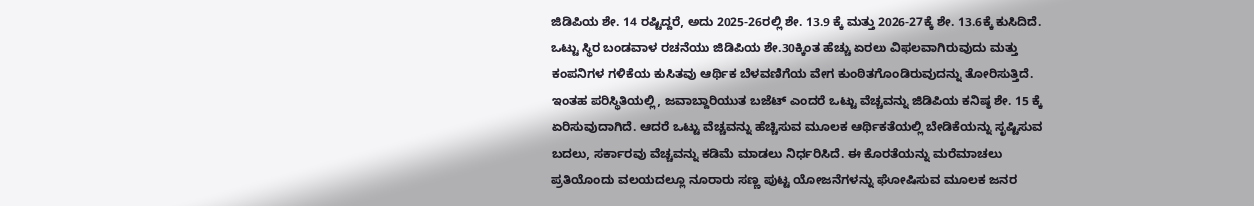ಜಿಡಿಪಿಯ ಶೇ. 14 ರಷ್ಟಿದ್ದರೆ, ಅದು 2025-26ರಲ್ಲಿ ಶೇ. 13.9 ಕ್ಕೆ ಮತ್ತು 2026-27ಕ್ಕೆ ಶೇ. 13.6ಕ್ಕೆ ಕುಸಿದಿದೆ. ಒಟ್ಟು ಸ್ಥಿರ ಬಂಡವಾಳ ರಚನೆಯು ಜಿಡಿಪಿಯ ಶೇ.30ಕ್ಕಿಂತ ಹೆಚ್ಚು ಏರಲು ವಿಫಲವಾಗಿರುವುದು ಮತ್ತು ಕಂಪನಿಗಳ ಗಳಿಕೆಯ ಕುಸಿತವು ಆರ್ಥಿಕ ಬೆಳವಣಿಗೆಯ ವೇಗ ಕುಂಠಿತಗೊಂಡಿರುವುದನ್ನು ತೋರಿಸುತ್ತಿದೆ. ಇಂತಹ ಪರಿಸ್ಥಿತಿಯಲ್ಲಿ, ಜವಾಬ್ದಾರಿಯುತ ಬಜೆಟ್ ಎಂದರೆ ಒಟ್ಟು ವೆಚ್ಚವನ್ನು ಜಿಡಿಪಿಯ ಕನಿಷ್ಠ ಶೇ. 15 ಕ್ಕೆ ಏರಿಸುವುದಾಗಿದೆ. ಆದರೆ ಒಟ್ಟು ವೆಚ್ಚವನ್ನು ಹೆಚ್ಚಿಸುವ ಮೂಲಕ ಆರ್ಥಿಕತೆಯಲ್ಲಿ ಬೇಡಿಕೆಯನ್ನು ಸೃಷ್ಟಿಸುವ ಬದಲು, ಸರ್ಕಾರವು ವೆಚ್ಚವನ್ನು ಕಡಿಮೆ ಮಾಡಲು ನಿರ್ಧರಿಸಿದೆ. ಈ ಕೊರತೆಯನ್ನು ಮರೆಮಾಚಲು ಪ್ರತಿಯೊಂದು ವಲಯದಲ್ಲೂ ನೂರಾರು ಸಣ್ಣ ಪುಟ್ಟ ಯೋಜನೆಗಳನ್ನು ಘೋಷಿಸುವ ಮೂಲಕ ಜನರ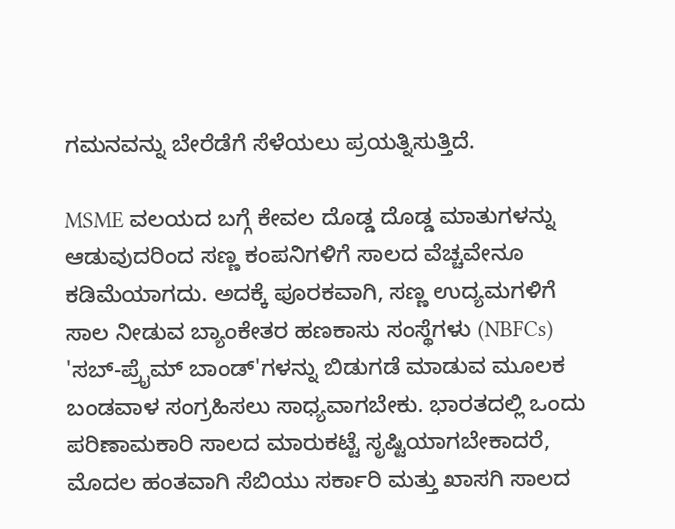ಗಮನವನ್ನು ಬೇರೆಡೆಗೆ ಸೆಳೆಯಲು ಪ್ರಯತ್ನಿಸುತ್ತಿದೆ.

MSME ವಲಯದ ಬಗ್ಗೆ ಕೇವಲ ದೊಡ್ಡ ದೊಡ್ಡ ಮಾತುಗಳನ್ನು ಆಡುವುದರಿಂದ ಸಣ್ಣ ಕಂಪನಿಗಳಿಗೆ ಸಾಲದ ವೆಚ್ಚವೇನೂ ಕಡಿಮೆಯಾಗದು. ಅದಕ್ಕೆ ಪೂರಕವಾಗಿ, ಸಣ್ಣ ಉದ್ಯಮಗಳಿಗೆ ಸಾಲ ನೀಡುವ ಬ್ಯಾಂಕೇತರ ಹಣಕಾಸು ಸಂಸ್ಥೆಗಳು (NBFCs) 'ಸಬ್-ಪ್ರೈಮ್ ಬಾಂಡ್'ಗಳನ್ನು ಬಿಡುಗಡೆ ಮಾಡುವ ಮೂಲಕ ಬಂಡವಾಳ ಸಂಗ್ರಹಿಸಲು ಸಾಧ್ಯವಾಗಬೇಕು. ಭಾರತದಲ್ಲಿ ಒಂದು ಪರಿಣಾಮಕಾರಿ ಸಾಲದ ಮಾರುಕಟ್ಟೆ ಸೃಷ್ಟಿಯಾಗಬೇಕಾದರೆ, ಮೊದಲ ಹಂತವಾಗಿ ಸೆಬಿಯು ಸರ್ಕಾರಿ ಮತ್ತು ಖಾಸಗಿ ಸಾಲದ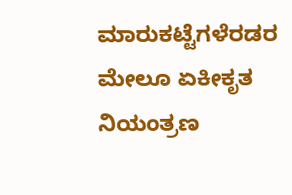ಮಾರುಕಟ್ಟೆಗಳೆರಡರ ಮೇಲೂ ಏಕೀಕೃತ ನಿಯಂತ್ರಣ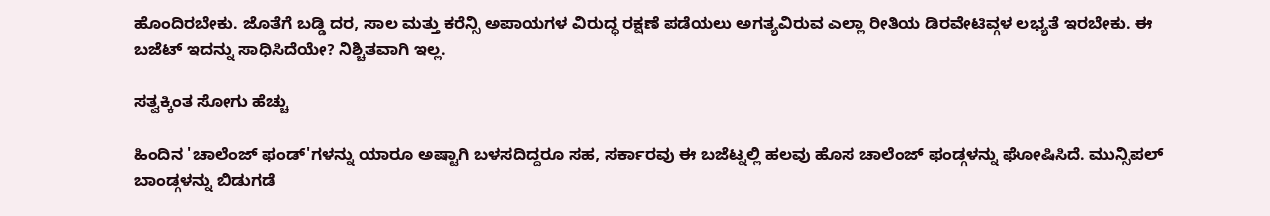ಹೊಂದಿರಬೇಕು. ಜೊತೆಗೆ ಬಡ್ಡಿ ದರ, ಸಾಲ ಮತ್ತು ಕರೆನ್ಸಿ ಅಪಾಯಗಳ ವಿರುದ್ಧ ರಕ್ಷಣೆ ಪಡೆಯಲು ಅಗತ್ಯವಿರುವ ಎಲ್ಲಾ ರೀತಿಯ ಡಿರವೇಟಿವ್ಗಳ ಲಭ್ಯತೆ ಇರಬೇಕು. ಈ ಬಜೆಟ್ ಇದನ್ನು ಸಾಧಿಸಿದೆಯೇ? ನಿಶ್ಚಿತವಾಗಿ ಇಲ್ಲ.

ಸತ್ವಕ್ಕಿಂತ ಸೋಗು ಹೆಚ್ಚು

ಹಿಂದಿನ 'ಚಾಲೆಂಜ್ ಫಂಡ್'ಗಳನ್ನು ಯಾರೂ ಅಷ್ಟಾಗಿ ಬಳಸದಿದ್ದರೂ ಸಹ, ಸರ್ಕಾರವು ಈ ಬಜೆಟ್ನಲ್ಲಿ ಹಲವು ಹೊಸ ಚಾಲೆಂಜ್ ಫಂಡ್ಗಳನ್ನು ಘೋಷಿಸಿದೆ. ಮುನ್ಸಿಪಲ್ ಬಾಂಡ್ಗಳನ್ನು ಬಿಡುಗಡೆ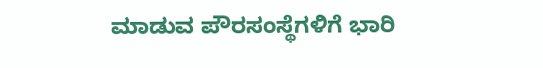ಮಾಡುವ ಪೌರಸಂಸ್ಥೆಗಳಿಗೆ ಭಾರಿ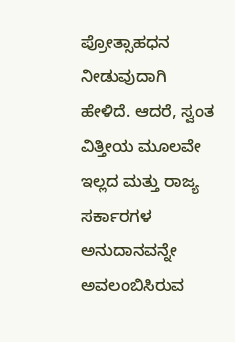ಪ್ರೋತ್ಸಾಹಧನ ನೀಡುವುದಾಗಿ ಹೇಳಿದೆ. ಆದರೆ, ಸ್ವಂತ ವಿತ್ತೀಯ ಮೂಲವೇ ಇಲ್ಲದ ಮತ್ತು ರಾಜ್ಯ ಸರ್ಕಾರಗಳ ಅನುದಾನವನ್ನೇ ಅವಲಂಬಿಸಿರುವ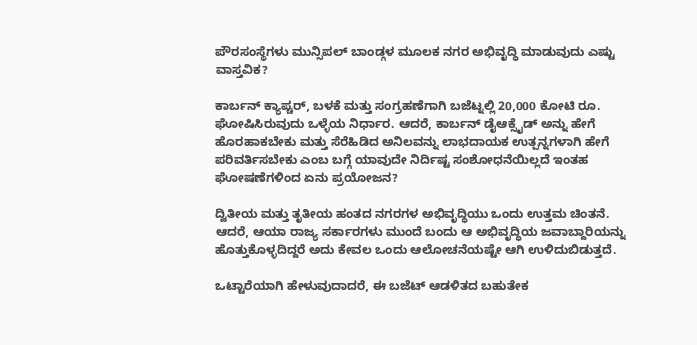ಪೌರಸಂಸ್ಥೆಗಳು ಮುನ್ಸಿಪಲ್ ಬಾಂಡ್ಗಳ ಮೂಲಕ ನಗರ ಅಭಿವೃದ್ಧಿ ಮಾಡುವುದು ಎಷ್ಟು ವಾಸ್ತವಿಕ?

ಕಾರ್ಬನ್ ಕ್ಯಾಪ್ಚರ್, ಬಳಕೆ ಮತ್ತು ಸಂಗ್ರಹಣೆಗಾಗಿ ಬಜೆಟ್ನಲ್ಲಿ 20,000 ಕೋಟಿ ರೂ. ಘೋಷಿಸಿರುವುದು ಒಳ್ಳೆಯ ನಿರ್ಧಾರ. ಆದರೆ, ಕಾರ್ಬನ್ ಡೈಆಕ್ಸೈಡ್ ಅನ್ನು ಹೇಗೆ ಹೊರಹಾಕಬೇಕು ಮತ್ತು ಸೆರೆಹಿಡಿದ ಅನಿಲವನ್ನು ಲಾಭದಾಯಕ ಉತ್ಪನ್ನಗಳಾಗಿ ಹೇಗೆ ಪರಿವರ್ತಿಸಬೇಕು ಎಂಬ ಬಗ್ಗೆ ಯಾವುದೇ ನಿರ್ದಿಷ್ಟ ಸಂಶೋಧನೆಯಿಲ್ಲದೆ ಇಂತಹ ಘೋಷಣೆಗಳಿಂದ ಏನು ಪ್ರಯೋಜನ?

ದ್ವಿತೀಯ ಮತ್ತು ತೃತೀಯ ಹಂತದ ನಗರಗಳ ಅಭಿವೃದ್ಧಿಯು ಒಂದು ಉತ್ತಮ ಚಿಂತನೆ. ಆದರೆ, ಆಯಾ ರಾಜ್ಯ ಸರ್ಕಾರಗಳು ಮುಂದೆ ಬಂದು ಆ ಅಭಿವೃದ್ಧಿಯ ಜವಾಬ್ದಾರಿಯನ್ನು ಹೊತ್ತುಕೊಳ್ಳದಿದ್ದರೆ ಅದು ಕೇವಲ ಒಂದು ಆಲೋಚನೆಯಷ್ಟೇ ಆಗಿ ಉಳಿದುಬಿಡುತ್ತದೆ.

ಒಟ್ಟಾರೆಯಾಗಿ ಹೇಳುವುದಾದರೆ, ಈ ಬಜೆಟ್ ಆಡಳಿತದ ಬಹುತೇಕ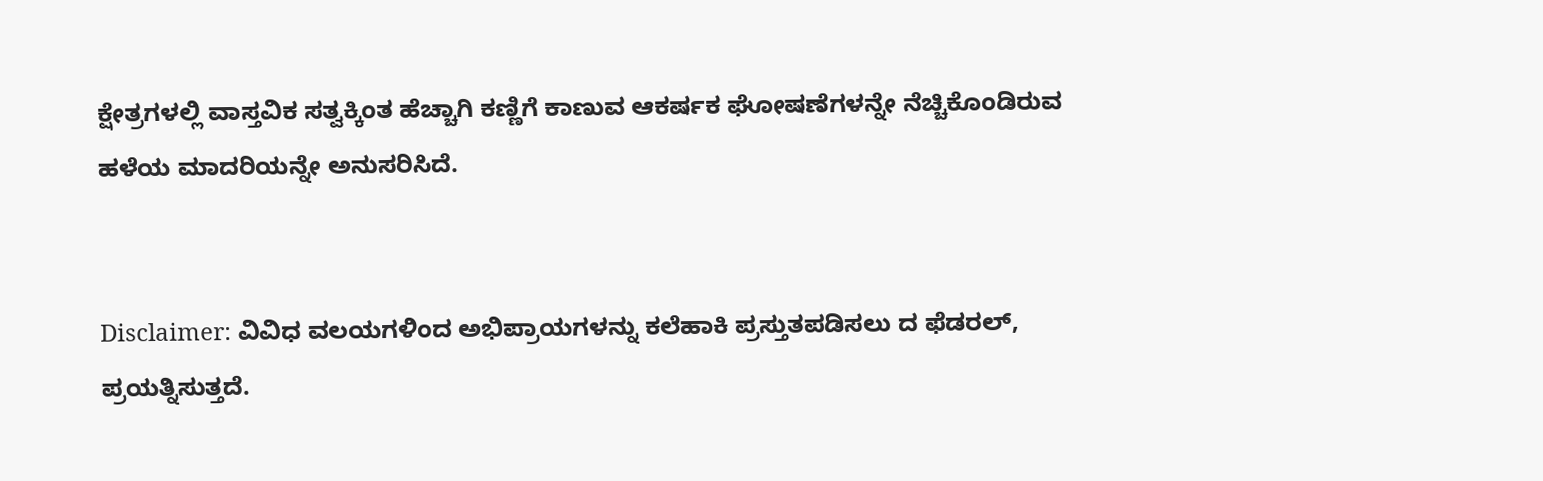ಕ್ಷೇತ್ರಗಳಲ್ಲಿ ವಾಸ್ತವಿಕ ಸತ್ವಕ್ಕಿಂತ ಹೆಚ್ಚಾಗಿ ಕಣ್ಣಿಗೆ ಕಾಣುವ ಆಕರ್ಷಕ ಘೋಷಣೆಗಳನ್ನೇ ನೆಚ್ಚಿಕೊಂಡಿರುವ ಹಳೆಯ ಮಾದರಿಯನ್ನೇ ಅನುಸರಿಸಿದೆ.


Disclaimer: ವಿವಿಧ ವಲಯಗಳಿಂದ ಅಭಿಪ್ರಾಯಗಳನ್ನು ಕಲೆಹಾಕಿ ಪ್ರಸ್ತುತಪಡಿಸಲು ದ ಫೆಡರಲ್, ಪ್ರಯತ್ನಿಸುತ್ತದೆ.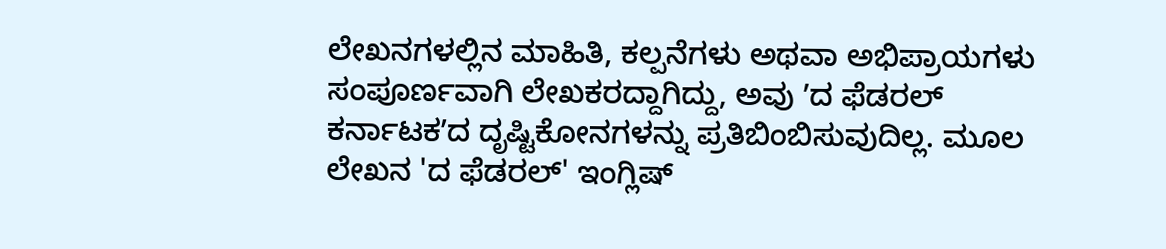ಲೇಖನಗಳಲ್ಲಿನ ಮಾಹಿತಿ, ಕಲ್ಪನೆಗಳು ಅಥವಾ ಅಭಿಪ್ರಾಯಗಳು ಸಂಪೂರ್ಣವಾಗಿ ಲೇಖಕರದ್ದಾಗಿದ್ದು, ಅವು ʼದ ಫೆಡರಲ್‌ ಕರ್ನಾಟಕʼದ ದೃಷ್ಟಿಕೋನಗಳನ್ನು ಪ್ರತಿಬಿಂಬಿಸುವುದಿಲ್ಲ. ಮೂಲ ಲೇಖನ 'ದ ಫೆಡರಲ್‌' ಇಂಗ್ಲಿಷ್‌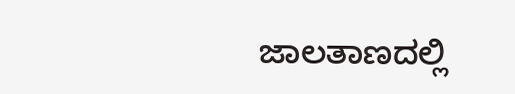ಜಾಲತಾಣದಲ್ಲಿ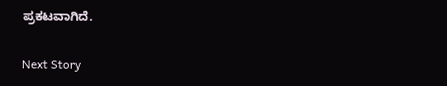ಪ್ರಕಟವಾಗಿದೆ.

Next Story